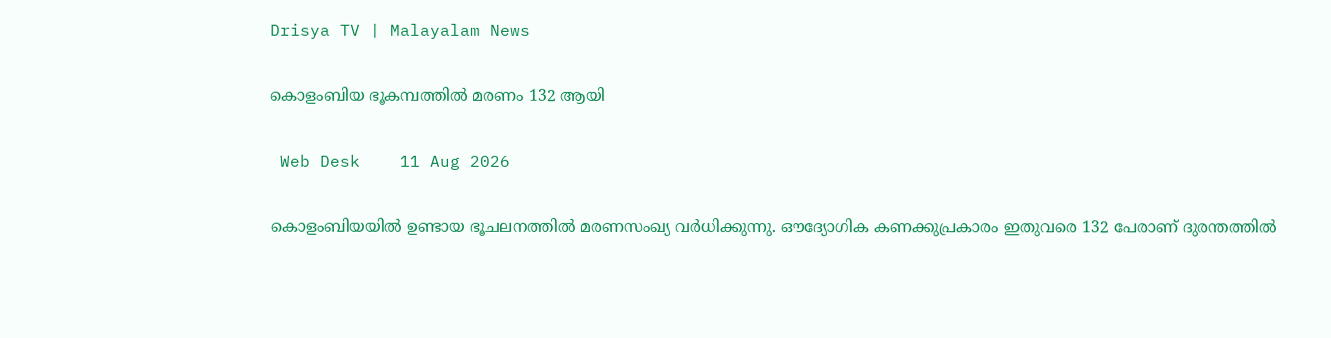Drisya TV | Malayalam News

കൊളംബിയ ഭൂകമ്പത്തിൽ മരണം 132 ആയി

 Web Desk    11 Aug 2026

കൊളംബിയയിൽ ഉണ്ടായ ഭൂചലനത്തിൽ മരണസംഖ്യ വർധിക്കുന്നു. ഔദ്യോഗിക കണക്കുപ്രകാരം ഇതുവരെ 132 പേരാണ് ദുരന്തത്തിൽ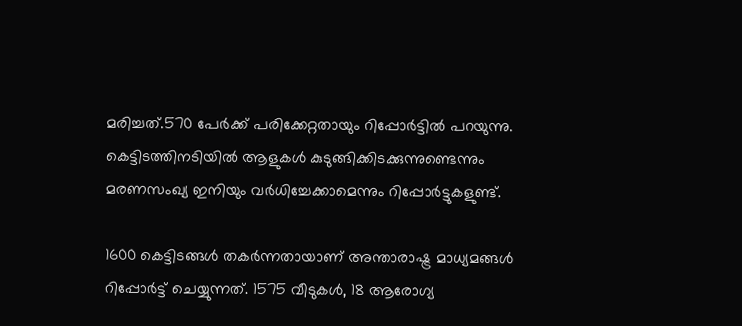മരിച്ചത്.570 പേർക്ക് പരിക്കേറ്റതായും റിപ്പോർട്ടിൽ പറയുന്നു. കെട്ടിടത്തിനടിയിൽ ആളുകൾ കുടുങ്ങിക്കിടക്കുന്നുണ്ടെന്നും മരണസംഖ്യ ഇനിയും വർധിച്ചേക്കാമെന്നും റിപ്പോർട്ടുകളുണ്ട്.

1600 കെട്ടിടങ്ങൾ തകർന്നതായാണ് അന്താരാഷ്ട്ര മാധ്യമങ്ങൾ റിപ്പോർട്ട് ചെയ്യുന്നത്. 1575 വീടുകൾ, 18 ആരോഗ്യ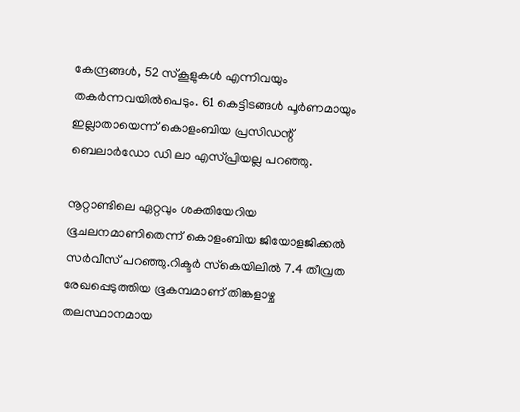കേന്ദ്രങ്ങൾ, 52 സ്കൂളുകൾ എന്നിവയും തകർന്നവയിൽപെടും. 61 കെട്ടിടങ്ങൾ പൂർണമായും ഇല്ലാതായെന്ന് കൊളംബിയ പ്രസിഡന്റ് ബെലാർഡോ ഡി ലാ എസ്പ്രിയല്ല പറഞ്ഞു.

നൂറ്റാണ്ടിലെ ഏറ്റവും ശക്തിയേറിയ ഭൂചലനമാണിതെന്ന് കൊളംബിയ ജിയോളജിക്കൽ സർവീസ് പറഞ്ഞു.റിക്ടർ സ്‌കെയിലിൽ 7.4 തീവ്രത രേഖപ്പെടുത്തിയ ഭൂകമ്പമാണ് തിങ്കളാഴ്ച തലസ്ഥാനമായ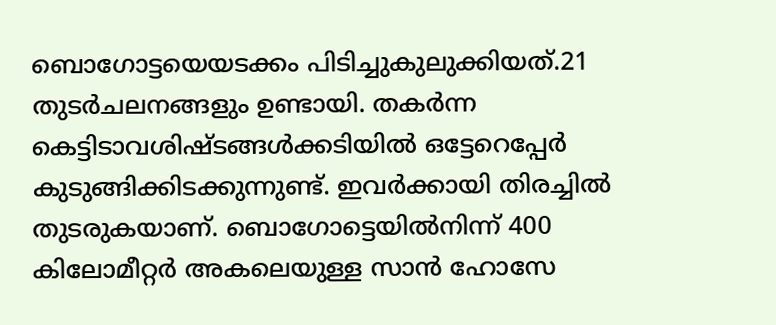ബൊഗോട്ടയെയടക്കം പിടിച്ചുകുലുക്കിയത്.21 തുടർചലനങ്ങളും ഉണ്ടായി. തകർന്ന കെട്ടിടാവശിഷ്ടങ്ങൾക്കടിയിൽ ഒട്ടേറെപ്പേർ കുടുങ്ങിക്കിടക്കുന്നുണ്ട്. ഇവർക്കായി തിരച്ചിൽ തുടരുകയാണ്‌. ബൊഗോട്ടെയിൽനിന്ന് 400 കിലോമീറ്റർ അകലെയുള്ള സാൻ ഹോസേ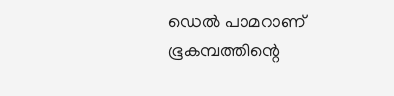ഡെൽ പാമറാണ് ഭൂകമ്പത്തിന്റെ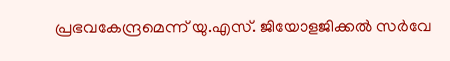പ്രഭവകേന്ദ്രമെന്ന് യു.എസ്. ജിയോളജിക്കൽ സർവേ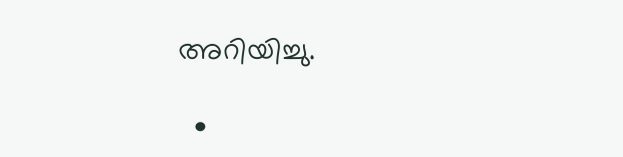അറിയിച്ചു.

  •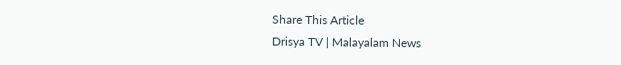Share This Article
Drisya TV | Malayalam News